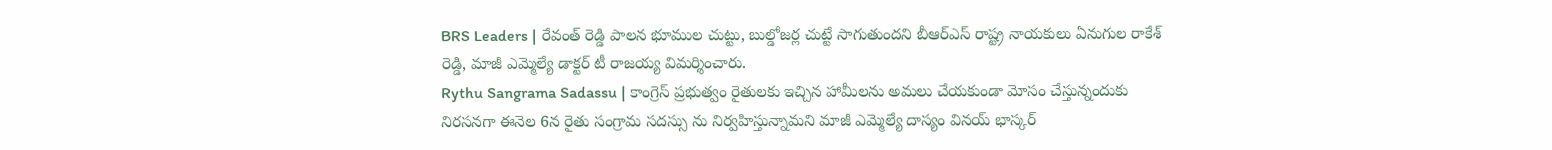BRS Leaders | రేవంత్ రెడ్డి పాలన భూముల చుట్టు, బుల్డోజర్ల చుట్టే సాగుతుందని బీఆర్ఎస్ రాష్ట్ర నాయకులు ఏనుగుల రాకేశ్ రెడ్డి, మాజీ ఎమ్మెల్యే డాక్టర్ టీ రాజయ్య విమర్శించారు.
Rythu Sangrama Sadassu | కాంగ్రెస్ ప్రభుత్వం రైతులకు ఇచ్చిన హామీలను అమలు చేయకుండా మోసం చేస్తున్నందుకు నిరసనగా ఈనెల 6న రైతు సంగ్రామ సదస్సు ను నిర్వహిస్తున్నామని మాజీ ఎమ్మెల్యే దాస్యం వినయ్ భాస్కర్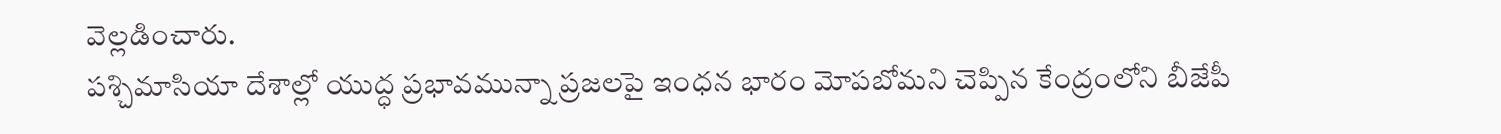వెల్లడించారు.
పశ్చిమాసియా దేశాల్లో యుద్ధ ప్రభావమున్నా ప్రజలపై ఇంధన భారం మోపబోమని చెప్పిన కేంద్రంలోని బీజేపీ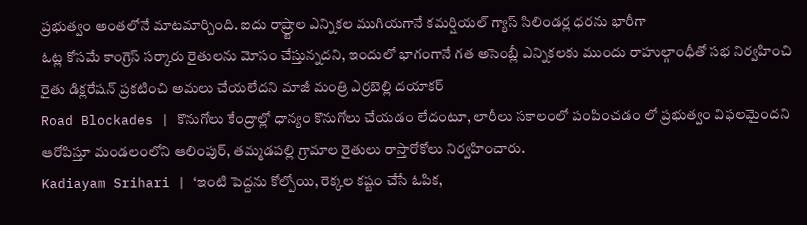ప్రభుత్వం అంతలోనే మాటమార్చింది. ఐదు రాష్ర్టాల ఎన్నికల ముగియగానే కమర్షియల్ గ్యాస్ సిలిండర్ల ధరను భారీగా
ఓట్ల కోసమే కాంగ్రెస్ సర్కారు రైతులను మోసం చేస్తున్నదని, ఇందులో భాగంగానే గత అసెంబ్లీ ఎన్నికలకు ముందు రాహుల్గాంధీతో సభ నిర్వహించి రైతు డిక్లరేషన్ ప్రకటించి అమలు చేయలేదని మాజీ మంత్రి ఎర్రబెల్లి దయాకర్
Road Blockades | కొనుగోలు కేంద్రాల్లో ధాన్యం కొనుగోలు చేయడం లేదంటూ, లారీలు సకాలంలో పంపించడం లో ప్రభుత్వం విఫలమైందని ఆరోపిస్తూ మండలంలోని ఆలింపుర్, తమ్మడపల్లి గ్రామాల రైతులు రాస్తారోకోలు నిర్వహించారు.
Kadiayam Srihari | ‘ఇంటి పెద్దను కోల్పోయి, రెక్కల కష్టం చేసే ఓపిక,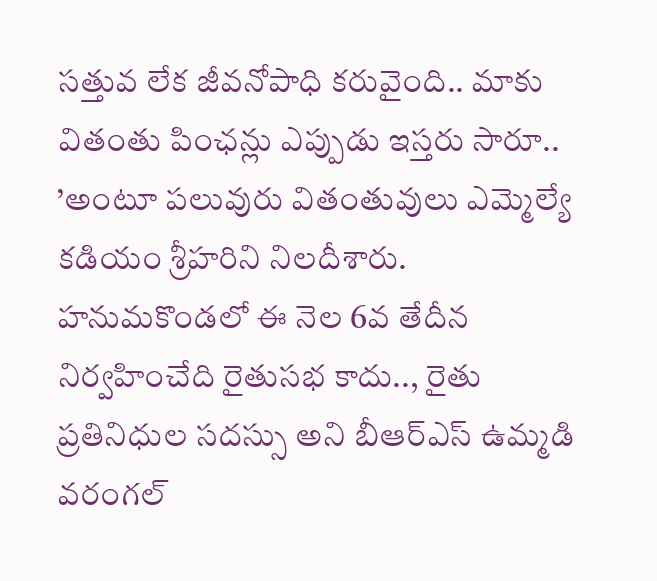సత్తువ లేక జీవనోపాధి కరువైంది.. మాకు వితంతు పింఛన్లు ఎప్పుడు ఇస్తరు సారూ.. ’అంటూ పలువురు వితంతువులు ఎమ్మెల్యే కడియం శ్రీహరిని నిలదీశారు.
హనుమకొండలో ఈ నెల 6వ తేదీన నిర్వహించేది రైతుసభ కాదు.., రైతు ప్రతినిధుల సదస్సు అని బీఆర్ఎస్ ఉమ్మడి వరంగల్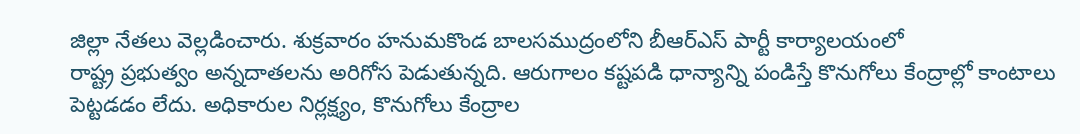జిల్లా నేతలు వెల్లడించారు. శుక్రవారం హనుమకొండ బాలసముద్రంలోని బీఆర్ఎస్ పార్టీ కార్యాలయంలో
రాష్ట్ర ప్రభుత్వం అన్నదాతలను అరిగోస పెడుతున్నది. ఆరుగాలం కష్టపడి ధాన్యాన్ని పండిస్తే కొనుగోలు కేంద్రాల్లో కాంటాలు పెట్టడడం లేదు. అధికారుల నిర్లక్ష్యం, కొనుగోలు కేంద్రాల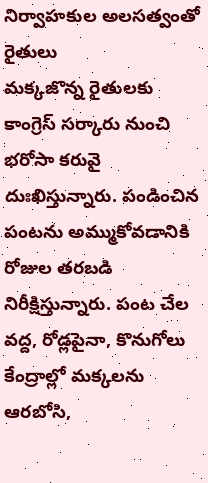నిర్వాహకుల అలసత్వంతో రైతులు
మక్కజొన్న రైతులకు కాంగ్రెస్ సర్కారు నుంచి భరోసా కరువై దుఃఖిస్తున్నారు. పండించిన పంటను అమ్ముకోవడానికి రోజుల తరబడి నిరీక్షిస్తున్నారు. పంట చేల వద్ద, రోడ్లపైనా, కొనుగోలు కేంద్రాల్లో మక్కలను ఆరబోసి,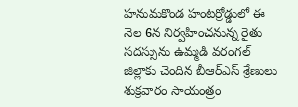హనుమకొండ హంటర్రోడ్డులో ఈ నెల 6న నిర్వహించనున్న రైతు సదస్సును ఉమ్మడి వరంగల్ జిల్లాకు చెందిన బీఆర్ఎస్ శ్రేణులు శుక్రవారం సాయంత్రం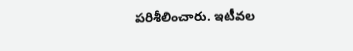పరిశీలించారు. ఇటీవల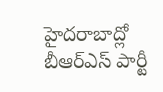హైదరాబాద్లో బీఆర్ఎస్ పార్టీ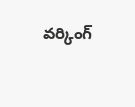వర్కింగ్